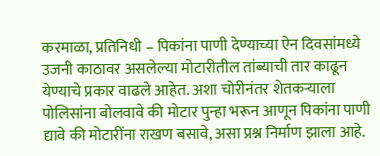करमाळा, प्रतिनिधी – पिकांना पाणी देण्याच्या ऐन दिवसांमध्ये उजनी काठावर असलेल्या मोटारीतील तांब्याची तार काढून येण्याचे प्रकार वाढले आहेत. अशा चोरीनंतर शेतकऱ्याला पोलिसांना बोलवावे की मोटार पुन्हा भरून आणून पिकांना पाणी द्यावे की मोटारींना राखण बसावे, असा प्रश्न निर्माण झाला आहे.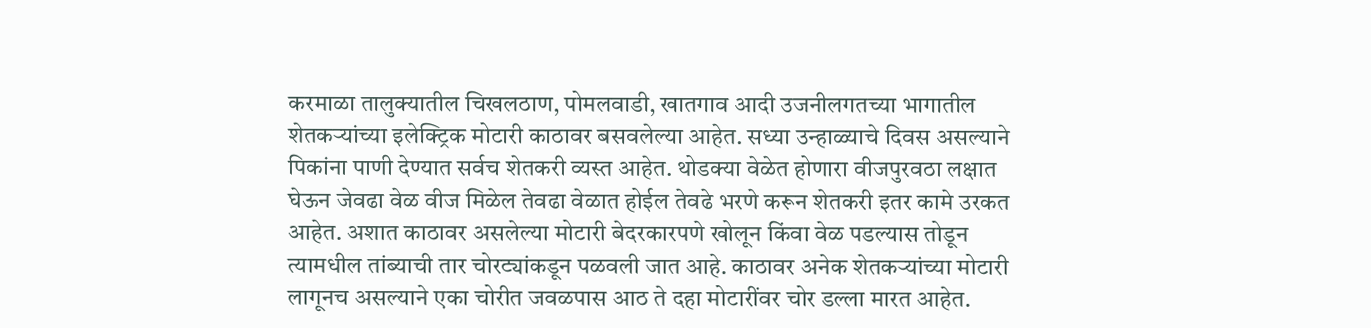करमाळा तालुक्यातील चिखलठाण, पोमलवाडी, खातगाव आदी उजनीलगतच्या भागातील शेतकऱ्यांच्या इलेक्ट्रिक मोटारी काठावर बसवलेल्या आहेत. सध्या उन्हाळ्याचे दिवस असल्याने पिकांना पाणी देण्यात सर्वच शेतकरी व्यस्त आहेत. थोडक्या वेळेत होणारा वीजपुरवठा लक्षात घेऊन जेवढा वेळ वीज मिळेल तेवढा वेळात होईल तेवढे भरणे करून शेतकरी इतर कामे उरकत आहेत. अशात काठावर असलेल्या मोटारी बेदरकारपणे खोलून किंवा वेळ पडल्यास तोडून त्यामधील तांब्याची तार चोरट्यांकडून पळवली जात आहे. काठावर अनेक शेतकऱ्यांच्या मोटारी लागूनच असल्याने एका चोरीत जवळपास आठ ते दहा मोटारींवर चोर डल्ला मारत आहेत.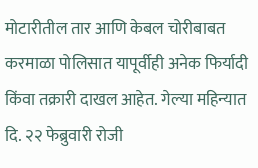मोटारीतील तार आणि केबल चोरीबाबत करमाळा पोलिसात यापूर्वीही अनेक फिर्यादी किंवा तक्रारी दाखल आहेत. गेल्या महिन्यात दि. २२ फेब्रुवारी रोजी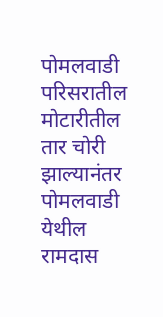पोमलवाडी परिसरातील मोटारीतील तार चोरी झाल्यानंतर पोमलवाडी येथील रामदास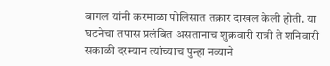बागल यांनी करमाळा पोलिसात तक्रार दाखल केली होती. या घटनेचा तपास प्रलंबित असतानाच शुक्रवारी रात्री ते शनिवारी सकाळी दरम्यान त्यांच्याच पुन्हा नव्याने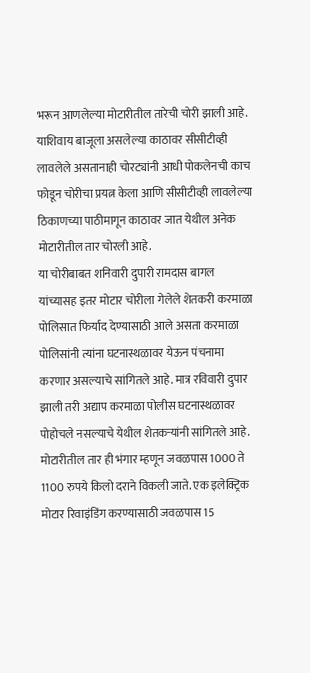भरून आणलेल्या मोटारीतील तारेची चोरी झाली आहे. याशिवाय बाजूला असलेल्या काठावर सीसीटीव्ही लावलेले असतानाही चोरट्यांनी आधी पोकलेनची काच फोडून चोरीचा प्रयत्न केला आणि सीसीटीव्ही लावलेल्या ठिकाणच्या पाठीमागून काठावर जात येथील अनेक मोटारीतील तार चोरली आहे.
या चोरीबाबत शनिवारी दुपारी रामदास बागल यांच्यासह इतर मोटार चोरीला गेलेले शेतकरी करमाळा पोलिसात फिर्याद देण्यासाठी आले असता करमाळा पोलिसांनी त्यांना घटनास्थळावर येऊन पंचनामा करणार असल्याचे सांगितले आहे. मात्र रविवारी दुपार झाली तरी अद्याप करमाळा पोलीस घटनास्थळावर पोहोचले नसल्याचे येथील शेतकऱ्यांनी सांगितले आहे. मोटारीतील तार ही भंगार म्हणून जवळपास 1000 ते 1100 रुपये किलो दराने विकली जाते. एक इलेक्ट्रिक मोटार रिवाइंडिंग करण्यासाठी जवळपास 15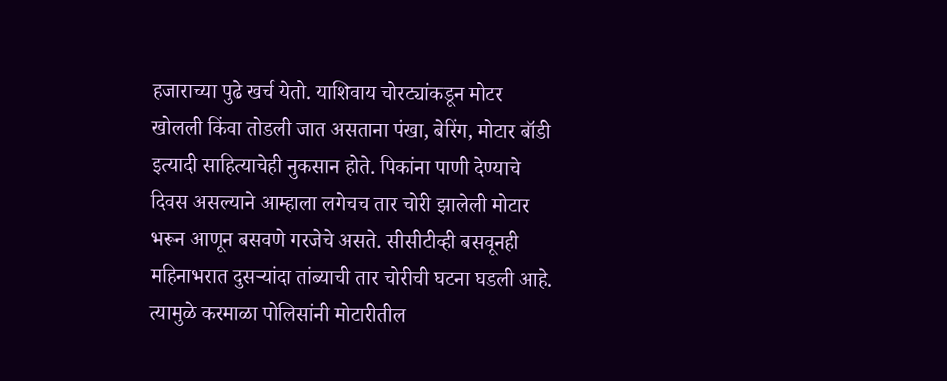हजाराच्या पुढे खर्च येतो. याशिवाय चोरट्यांकडून मोटर खोलली किंवा तोडली जात असताना पंखा, बेरिंग, मोटार बॉडी इत्यादी साहित्याचेही नुकसान होते. पिकांना पाणी देण्याचे दिवस असल्याने आम्हाला लगेचच तार चोरी झालेली मोटार भरून आणून बसवणे गरजेचे असते. सीसीटीव्ही बसवूनही महिनाभरात दुसऱ्यांदा तांब्याची तार चोरीची घटना घडली आहे. त्यामुळे करमाळा पोलिसांनी मोटारीतील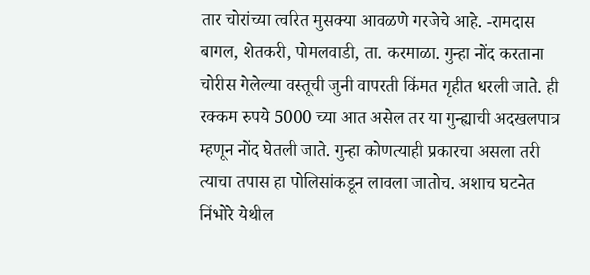तार चोरांच्या त्वरित मुसक्या आवळणे गरजेचे आहे. -रामदास बागल, शेतकरी, पोमलवाडी, ता. करमाळा. गुन्हा नोंद करताना चोरीस गेलेल्या वस्तूची जुनी वापरती किंमत गृहीत धरली जाते. ही रक्कम रुपये 5000 च्या आत असेल तर या गुन्ह्याची अदखलपात्र म्हणून नोंद घेतली जाते. गुन्हा कोणत्याही प्रकारचा असला तरी त्याचा तपास हा पोलिसांकडून लावला जातोच. अशाच घटनेत निंभोरे येथील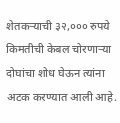शेतकऱ्याची ३२,००० रुपये किमतीची केबल चोरणाऱ्या दोघांचा शोध घेऊन त्यांना अटक करण्यात आली आहे.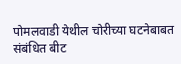पोमलवाडी येथील चोरीच्या घटनेबाबत संबंधित बीट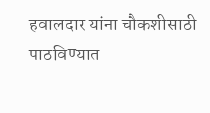हवालदार यांना चौकशीसाठी पाठविण्यात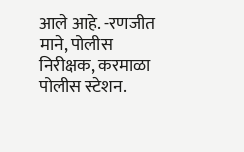आले आहे. -रणजीत माने, पोलीस निरीक्षक, करमाळा पोलीस स्टेशन.